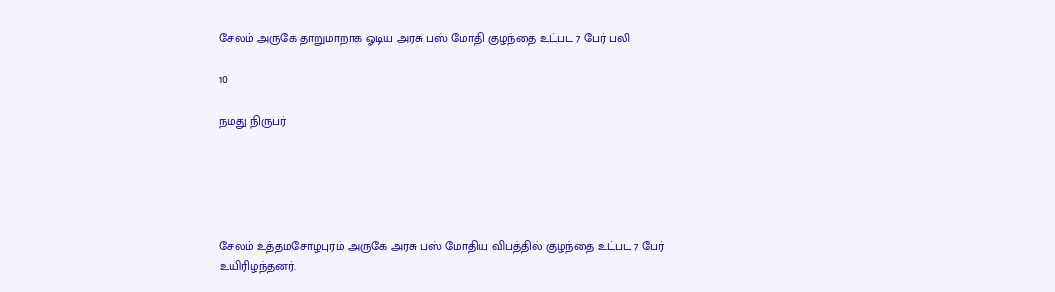சேலம் அருகே தாறுமாறாக ஓடிய அரசு பஸ் மோதி குழந்தை உட்பட 7 பேர் பலி

10

நமது நிருபர்





சேலம் உத்தமசோழபுரம் அருகே அரசு பஸ் மோதிய விபத்தில் குழந்தை உட்பட 7 பேர் உயிரிழந்தனர்.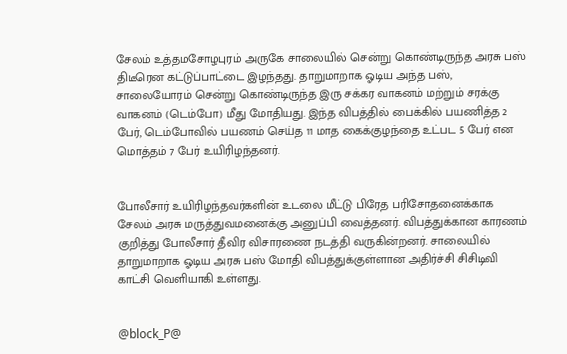சேலம் உத்தமசோழபுரம் அருகே சாலையில் சென்று கொண்டிருந்த அரசு பஸ் திடீரென கட்டுப்பாட்டை இழந்தது. தாறுமாறாக ஓடிய அந்த பஸ், சாலையோரம் சென்று கொண்டிருந்த இரு சக்கர வாகனம் மற்றும் சரக்கு வாகனம் (டெம்போ) மீது மோதியது. இந்த விபத்தில் பைக்கில் பயணித்த 2 பேர், டெம்போவில் பயணம் செய்த 11 மாத கைக்குழந்தை உட்பட 5 பேர் என மொத்தம் 7 பேர் உயிரிழந்தனர்.


போலீசார் உயிரிழந்தவர்களின் உடலை மீட்டு பிரேத பரிசோதனைக்காக சேலம் அரசு மருத்துவமனைக்கு அனுப்பி வைத்தனர். விபத்துக்கான காரணம் குறித்து போலீசார் தீவிர விசாரணை நடத்தி வருகின்றனர். சாலையில் தாறுமாறாக ஓடிய அரசு பஸ் மோதி விபத்துக்குள்ளான அதிர்ச்சி சிசிடிவி காட்சி வெளியாகி உள்ளது.


@block_P@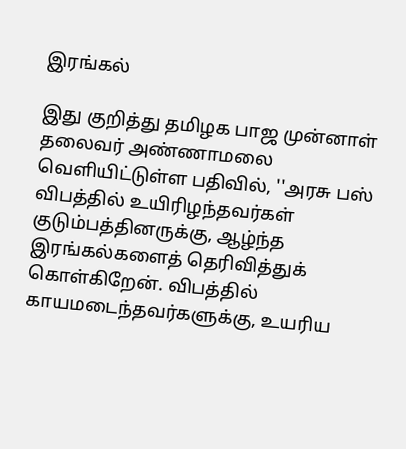இரங்கல்

இது குறித்து தமிழக பாஜ முன்னாள் தலைவர் அண்ணாமலை வெளியிட்டுள்ள பதிவில், ''அரசு பஸ் விபத்தில் உயிரிழந்தவர்கள் குடும்பத்தினருக்கு, ஆழ்ந்த இரங்கல்களைத் தெரிவித்துக் கொள்கிறேன். விபத்தில் காயமடைந்தவர்களுக்கு, உயரிய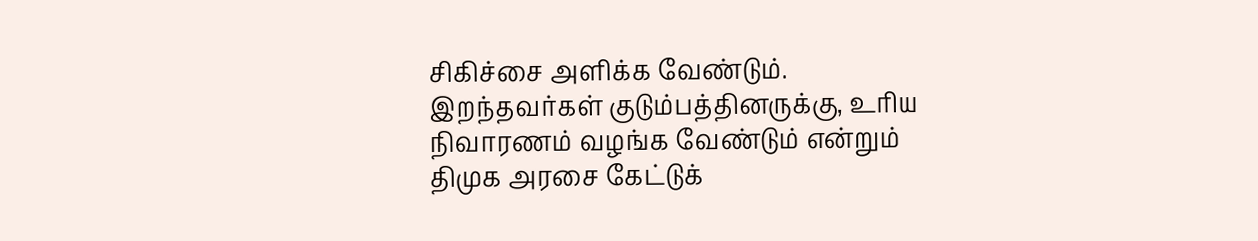சிகிச்சை அளிக்க வேண்டும். இறந்தவர்கள் குடும்பத்தினருக்கு, உரிய நிவாரணம் வழங்க வேண்டும் என்றும் திமுக அரசை கேட்டுக்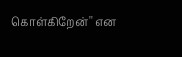கொள்கிறேன்'' என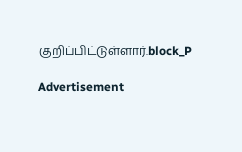குறிப்பிட்டுள்ளார்.block_P

Advertisement